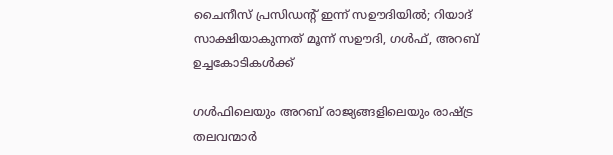ചൈനീസ് പ്രസിഡന്റ് ഇന്ന് സഊദിയിൽ; റിയാദ് സാക്ഷിയാകുന്നത് മൂന്ന് സഊദി, ഗൾഫ്, അറബ് ഉച്ചകോടികൾക്ക്

ഗൾഫിലെയും അറബ് രാജ്യങ്ങളിലെയും രാഷ്ട്ര തലവന്മാർ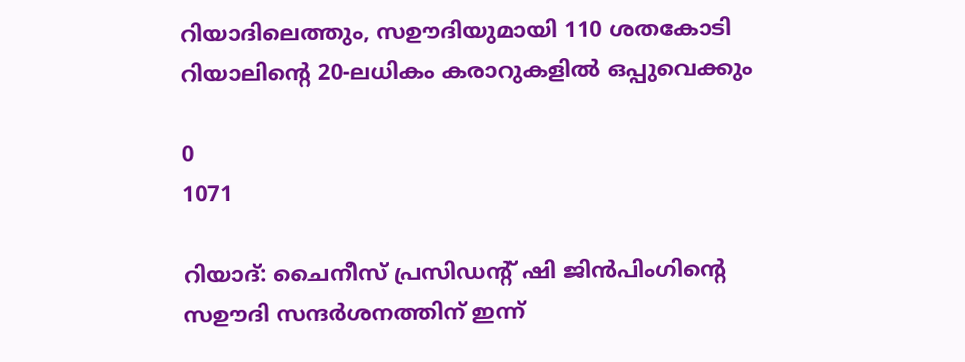റിയാദിലെത്തും, സഊദിയുമായി 110 ശതകോടി റിയാലിന്റെ 20-ലധികം കരാറുകളിൽ ഒപ്പുവെക്കും

0
1071

റിയാദ്: ചൈനീസ് പ്രസിഡന്റ് ഷി ജിൻപിംഗിന്റെ സഊദി സന്ദർശനത്തിന് ഇന്ന്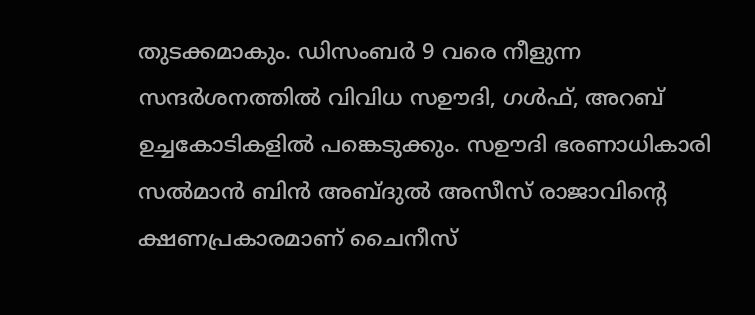തുടക്കമാകും. ഡിസംബർ 9 വരെ നീളുന്ന സന്ദർശനത്തിൽ വിവിധ സഊദി, ഗൾഫ്, അറബ് ഉച്ചകോടികളിൽ പങ്കെടുക്കും. സഊദി ഭരണാധികാരി സൽമാൻ ബിൻ അബ്ദുൽ അസീസ് രാജാവിന്റെ ക്ഷണപ്രകാരമാണ് ചൈനീസ്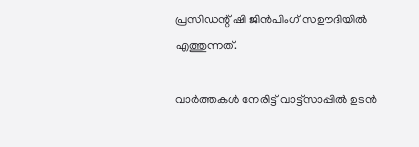പ്രസിഡന്റ് ഷി ജിൻപിംഗ് സഊദിയിൽ എത്തുന്നത്.

വാർത്തകൾ നേരിട്ട് വാട്ട്സാപ്പിൽ ഉടൻ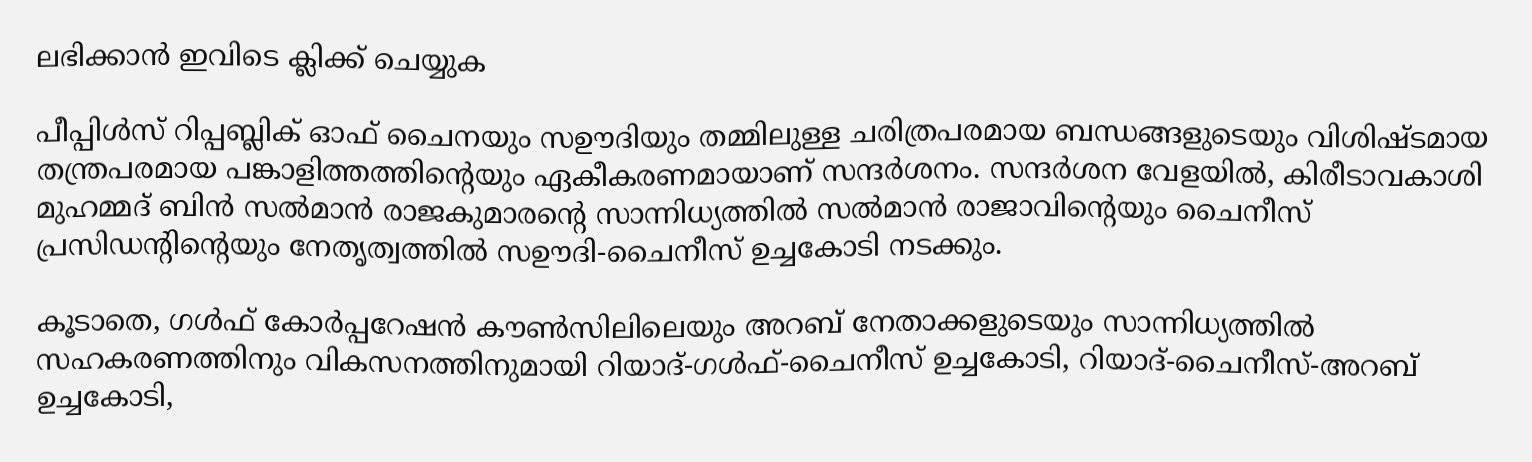ലഭിക്കാൻ ഇവിടെ ക്ലിക്ക് ചെയ്യുക

പീപ്പിൾസ് റിപ്പബ്ലിക് ഓഫ് ചൈനയും സഊദിയും തമ്മിലുള്ള ചരിത്രപരമായ ബന്ധങ്ങളുടെയും വിശിഷ്ടമായ തന്ത്രപരമായ പങ്കാളിത്തത്തിന്റെയും ഏകീകരണമായാണ് സന്ദർശനം. സന്ദർശന വേളയിൽ, കിരീടാവകാശി മുഹമ്മദ് ബിൻ സൽമാൻ രാജകുമാരന്റെ സാന്നിധ്യത്തിൽ സൽമാൻ രാജാവിന്റെയും ചൈനീസ് പ്രസിഡന്റിന്റെയും നേതൃത്വത്തിൽ സഊദി-ചൈനീസ് ഉച്ചകോടി നടക്കും.

കൂടാതെ, ഗൾഫ് കോർപ്പറേഷൻ കൗൺസിലിലെയും അറബ് നേതാക്കളുടെയും സാന്നിധ്യത്തിൽ സഹകരണത്തിനും വികസനത്തിനുമായി റിയാദ്-ഗൾഫ്-ചൈനീസ് ഉച്ചകോടി, റിയാദ്-ചൈനീസ്-അറബ് ഉച്ചകോടി,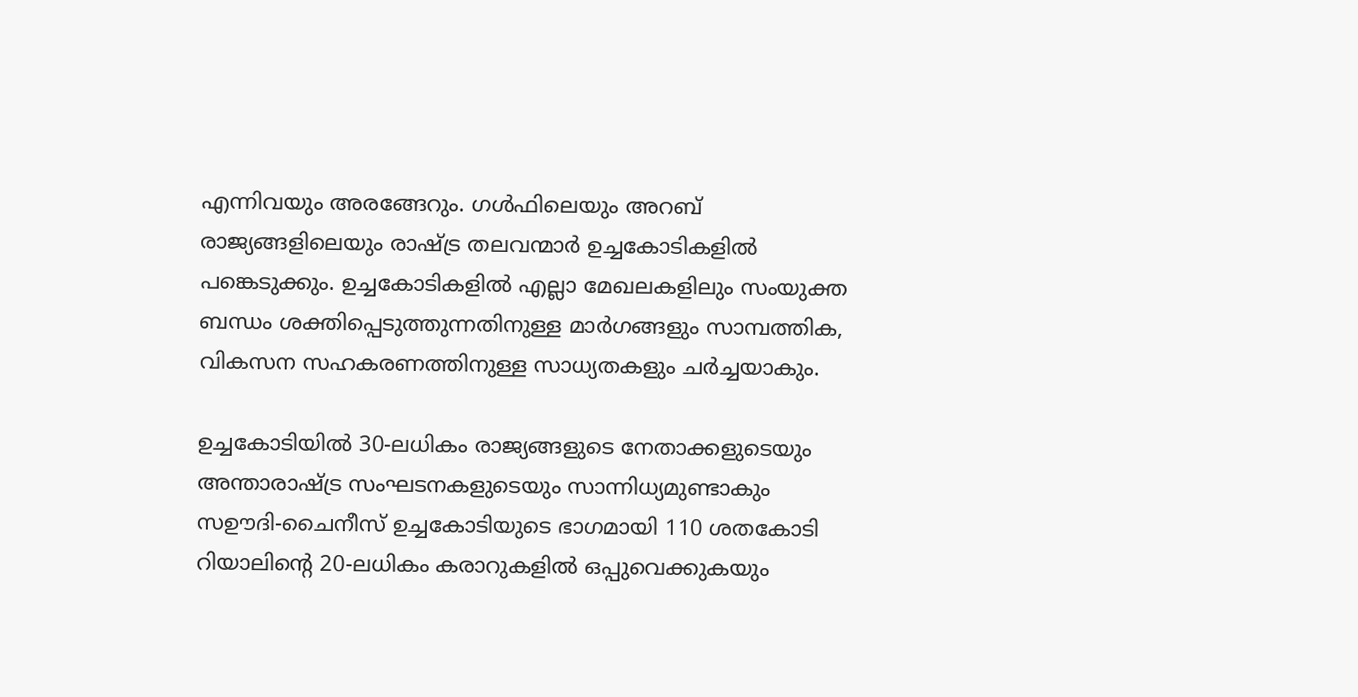എന്നിവയും അരങ്ങേറും. ഗൾഫിലെയും അറബ് രാജ്യങ്ങളിലെയും രാഷ്ട്ര തലവന്മാർ ഉച്ചകോടികളിൽ പങ്കെടുക്കും. ഉച്ചകോടികളിൽ എല്ലാ മേഖലകളിലും സംയുക്ത ബന്ധം ശക്തിപ്പെടുത്തുന്നതിനുള്ള മാർഗങ്ങളും സാമ്പത്തിക, വികസന സഹകരണത്തിനുള്ള സാധ്യതകളും ചർച്ചയാകും.

ഉച്ചകോടിയിൽ 30-ലധികം രാജ്യങ്ങളുടെ നേതാക്കളുടെയും അന്താരാഷ്ട്ര സംഘടനകളുടെയും സാന്നിധ്യമുണ്ടാകും സഊദി-ചൈനീസ് ഉച്ചകോടിയുടെ ഭാഗമായി 110 ശതകോടി റിയാലിന്റെ 20-ലധികം കരാറുകളിൽ ഒപ്പുവെക്കുകയും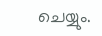ചെയ്യും.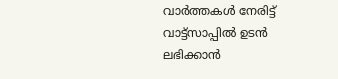വാർത്തകൾ നേരിട്ട് വാട്ട്സാപ്പിൽ ഉടൻ ലഭിക്കാൻ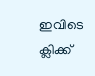ഇവിടെ ക്ലിക്ക്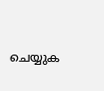ചെയ്യുക